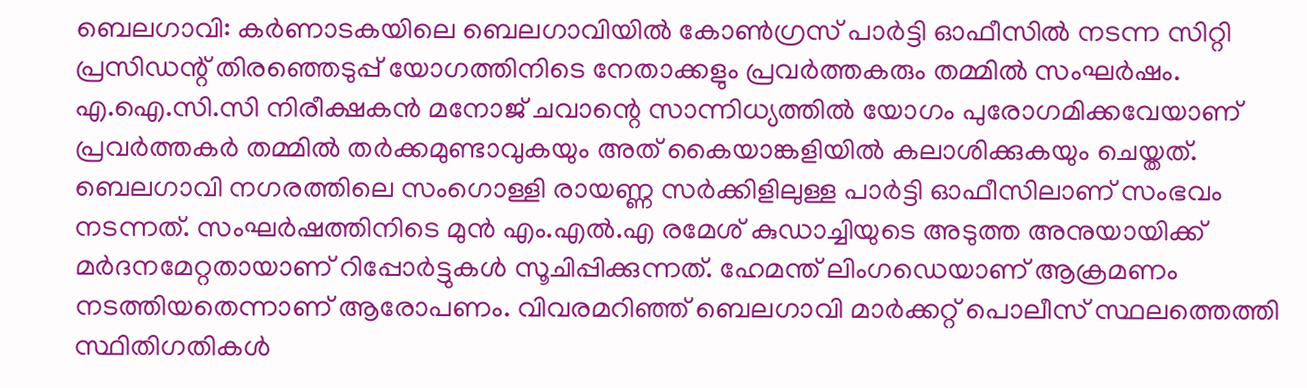ബെലഗാവി: കർണാടകയിലെ ബെലഗാവിയിൽ കോൺഗ്രസ് പാർട്ടി ഓഫീസിൽ നടന്ന സിറ്റി പ്രസിഡന്റ് തിരഞ്ഞെടുപ്പ് യോഗത്തിനിടെ നേതാക്കളും പ്രവർത്തകരും തമ്മിൽ സംഘർഷം. എ.ഐ.സി.സി നിരീക്ഷകൻ മനോജ് ചവാന്റെ സാന്നിധ്യത്തിൽ യോഗം പുരോഗമിക്കവേയാണ് പ്രവർത്തകർ തമ്മിൽ തർക്കമുണ്ടാവുകയും അത് കൈയാങ്കളിയിൽ കലാശിക്കുകയും ചെയ്തത്.
ബെലഗാവി നഗരത്തിലെ സംഗൊള്ളി രായണ്ണ സർക്കിളിലുള്ള പാർട്ടി ഓഫീസിലാണ് സംഭവം നടന്നത്. സംഘർഷത്തിനിടെ മുൻ എം.എൽ.എ രമേശ് കുഡാച്ചിയുടെ അടുത്ത അനുയായിക്ക് മർദനമേറ്റതായാണ് റിപ്പോർട്ടുകൾ സൂചിപ്പിക്കുന്നത്. ഹേമന്ത് ലിംഗഡെയാണ് ആക്രമണം നടത്തിയതെന്നാണ് ആരോപണം. വിവരമറിഞ്ഞ് ബെലഗാവി മാർക്കറ്റ് പൊലീസ് സ്ഥലത്തെത്തി സ്ഥിതിഗതികൾ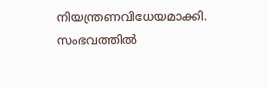നിയന്ത്രണവിധേയമാക്കി. സംഭവത്തിൽ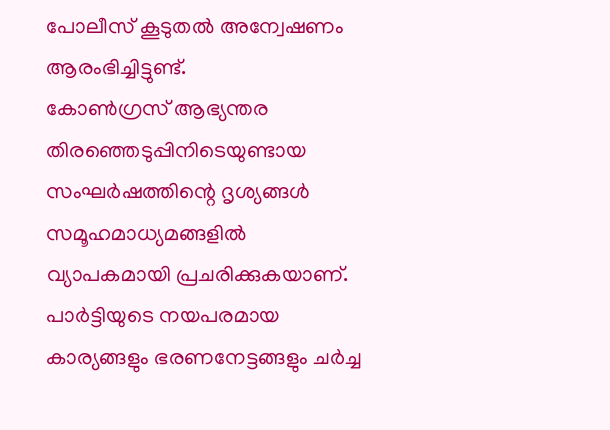പോലീസ് കൂടുതൽ അന്വേഷണം ആരംഭിച്ചിട്ടുണ്ട്.
കോൺഗ്രസ് ആഭ്യന്തര തിരഞ്ഞെടുപ്പിനിടെയുണ്ടായ സംഘർഷത്തിന്റെ ദൃശ്യങ്ങൾ സമൂഹമാധ്യമങ്ങളിൽ വ്യാപകമായി പ്രചരിക്കുകയാണ്. പാർട്ടിയുടെ നയപരമായ കാര്യങ്ങളും ഭരണനേട്ടങ്ങളും ചർച്ച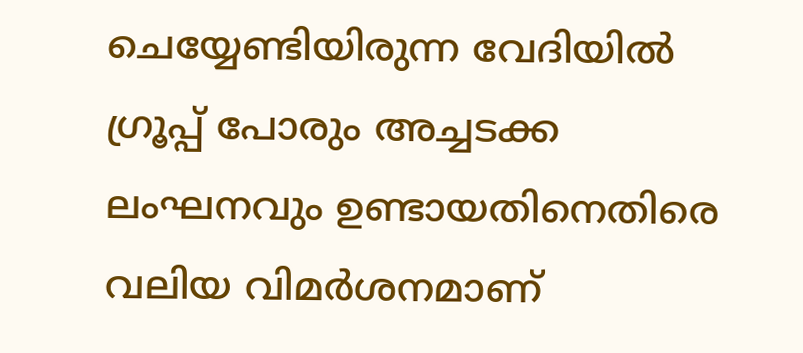ചെയ്യേണ്ടിയിരുന്ന വേദിയിൽ ഗ്രൂപ്പ് പോരും അച്ചടക്ക ലംഘനവും ഉണ്ടായതിനെതിരെ വലിയ വിമർശനമാണ്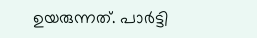ഉയരുന്നത്. പാർട്ടി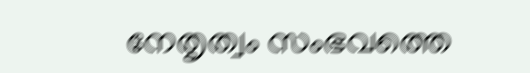നേതൃത്വം സംഭവത്തെ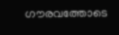ഗൗരവത്തോടെ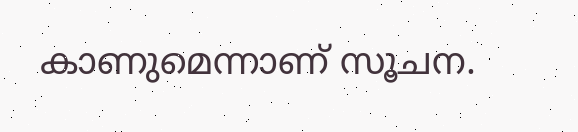കാണുമെന്നാണ് സൂചന.